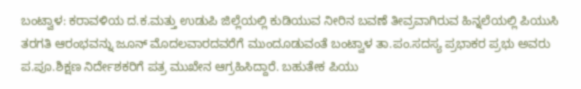ಬಂಟ್ವಾಳ: ಕರಾವಳಿಯ ದ.ಕ.ಮತ್ತು ಉಡುಪಿ ಜಿಲ್ಲೆಯಲ್ಲಿ ಕುಡಿಯುವ ನೀರಿನ ಬವಣೆ ತೀವ್ರವಾಗಿರುವ ಹಿನ್ನಲೆಯಲ್ಲಿ ಪಿಯುಸಿ ತರಗತಿ ಆರಂಭವನ್ನು ಜೂನ್ ಮೊದಲವಾರದವರೆಗೆ ಮುಂದೂಡುವಂತೆ ಬಂಟ್ವಾಳ ತಾ.ಪಂ.ಸದಸ್ಯ ಪ್ರಭಾಕರ ಪ್ರಭು ಅವರು ಪ.ಪೂ.ಶಿಕ್ಷಣ ನಿರ್ದೇಶಕರಿಗೆ ಪತ್ರ ಮುಖೇನ ಆಗ್ರಹಿಸಿದ್ದಾರೆ. ಬಹುತೇಕ ಪಿಯು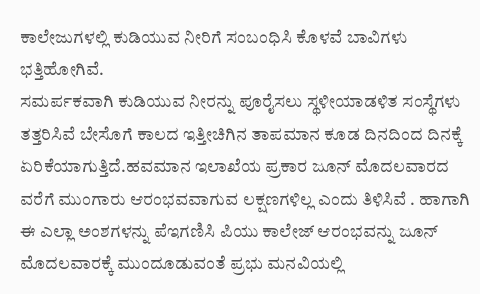ಕಾಲೇಜುಗಳಲ್ಲಿ ಕುಡಿಯುವ ನೀರಿಗೆ ಸಂಬಂಧಿಸಿ ಕೊಳವೆ ಬಾವಿಗಳು ಭತ್ತಿಹೋಗಿವೆ.
ಸಮರ್ಪಕವಾಗಿ ಕುಡಿಯುವ ನೀರನ್ನು ಪೂರೈಸಲು ಸ್ಥಳೀಯಾಡಳಿತ ಸಂಸ್ಥೆಗಳು ತತ್ತರಿಸಿವೆ ಬೇಸೊಗೆ ಕಾಲದ ಇತ್ತೀಚಿಗಿನ ತಾಪಮಾನ ಕೂಡ ದಿನದಿಂದ ದಿನಕ್ಕೆ ಏರಿಕೆಯಾಗುತ್ತಿದೆ.ಹವಮಾನ ಇಲಾಖೆಯ ಪ್ರಕಾರ ಜೂನ್ ಮೊದಲವಾರದ ವರೆಗೆ ಮುಂಗಾರು ಆರಂಭವವಾಗುವ ಲಕ್ಷಣಗಳಿಲ್ಲ ಎಂದು ತಿಳಿಸಿವೆ . ಹಾಗಾಗಿ ಈ ಎಲ್ಲಾ ಅಂಶಗಳನ್ನು ಪೆಇಗಣಿಸಿ ಪಿಯು ಕಾಲೇಜ್ ಆರಂಭವನ್ನು ಜೂನ್ ಮೊದಲವಾರಕ್ಕೆ ಮುಂದೂಡುವಂತೆ ಪ್ರಭು ಮನವಿಯಲ್ಲಿ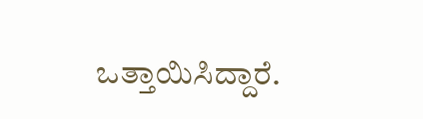ಒತ್ತಾಯಿಸಿದ್ದಾರೆ.